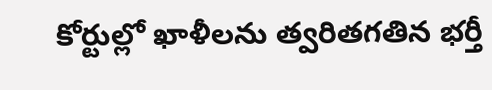కోర్టుల్లో ఖాళీలను త్వరితగతిన భర్తీ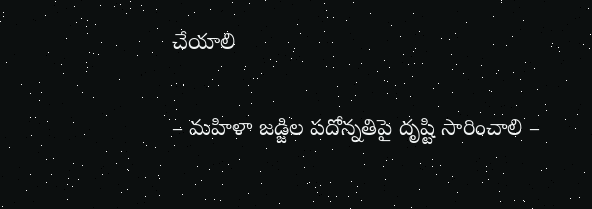చేయాలి

– మహిళా జడ్జిల పదోన్నతిపై దృష్టి సారించాలి –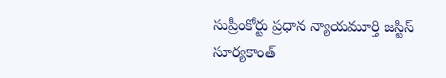సుప్రీంకోర్టు ప్రధాన న్యాయమూర్తి జస్టిస్ సూర్యకాంత్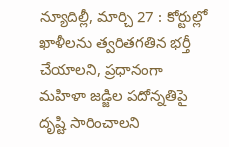న్యూదిల్లీ, మార్చి 27 : కోర్టుల్లో ఖాళీలను త్వరితగతిన భర్తీ చేయాలని, ప్రధానంగా మహిళా జడ్జిల పదోన్నతిపై దృష్టి సారించాలని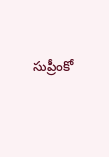సుప్రీంకో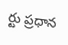ర్టు ప్రధాన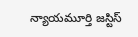న్యాయమూర్తి జస్టిస్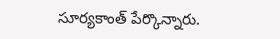సూర్యకాంత్ పేర్కొన్నారు.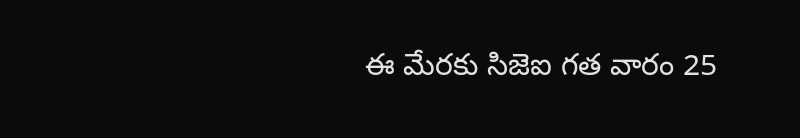ఈ మేరకు సిజెఐ గత వారం 25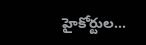హైకోర్టుల…